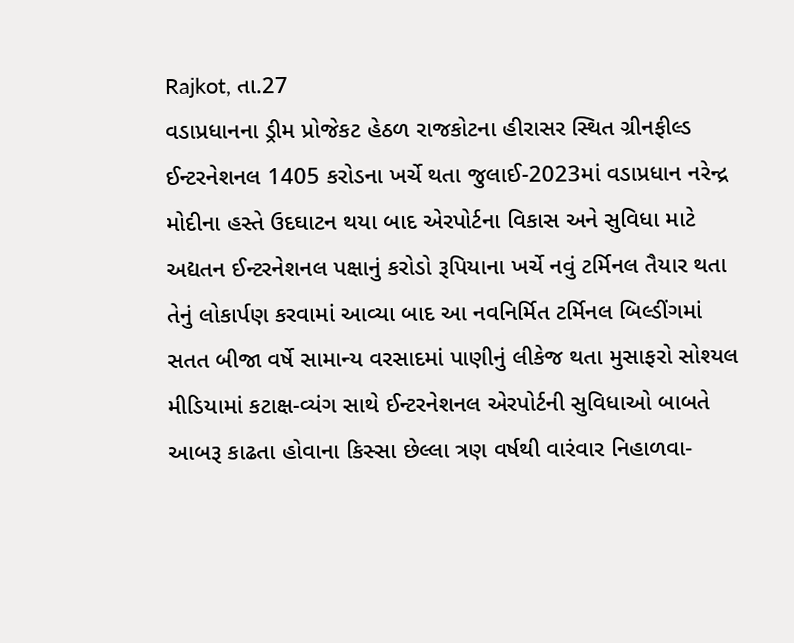Rajkot, તા.27
વડાપ્રધાનના ડ્રીમ પ્રોજેકટ હેઠળ રાજકોટના હીરાસર સ્થિત ગ્રીનફીલ્ડ ઈન્ટરનેશનલ 1405 કરોડના ખર્ચે થતા જુલાઈ-2023માં વડાપ્રધાન નરેન્દ્ર મોદીના હસ્તે ઉદઘાટન થયા બાદ એરપોર્ટના વિકાસ અને સુવિધા માટે અદ્યતન ઈન્ટરનેશનલ પક્ષાનું કરોડો રૂપિયાના ખર્ચે નવું ટર્મિનલ તૈયાર થતા તેનું લોકાર્પણ કરવામાં આવ્યા બાદ આ નવનિર્મિત ટર્મિનલ બિલ્ડીંગમાં સતત બીજા વર્ષે સામાન્ય વરસાદમાં પાણીનું લીકેજ થતા મુસાફરો સોશ્યલ મીડિયામાં કટાક્ષ-વ્યંગ સાથે ઈન્ટરનેશનલ એરપોર્ટની સુવિધાઓ બાબતે આબરૂ કાઢતા હોવાના કિસ્સા છેલ્લા ત્રણ વર્ષથી વારંવાર નિહાળવા-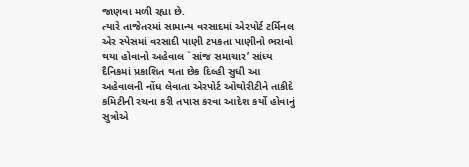જાણવા મળી રહ્યા છે.
ત્યારે તાજેતરમાં સામાન્ય વરસાદમાં એરપોર્ટ ટર્મિનલ એર સ્પેસમાં વરસાદી પાણી ટપકતા પાણીનો ભરાવો થયા હોવાનો અહેવાલ `સાંજ સમાચાર’ સાંધ્ય દૈનિકમાં પ્રકાશિત થતા છેક દિલ્હી સુધી આ અહેવાલની નોંધ લેવાતા એરપોર્ટ ઓથોરીટીને તાકીદે કમિટીની રચના કરી તપાસ કરવા આદેશ કર્યો હોવાનું સુત્રોએ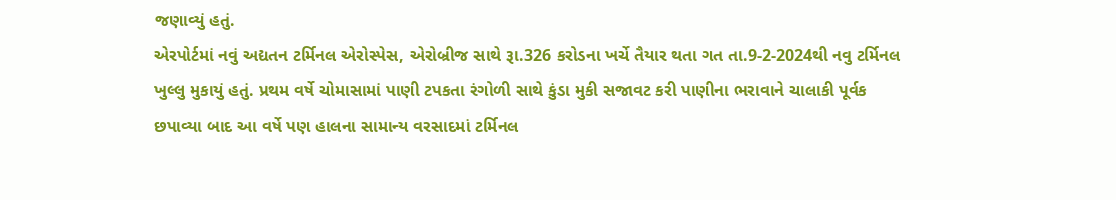જણાવ્યું હતું.
એરપોર્ટમાં નવું અદ્યતન ટર્મિનલ એરોસ્પેસ, એરોબ્રીજ સાથે રૂા.326 કરોડના ખર્ચે તૈયાર થતા ગત તા.9-2-2024થી નવુ ટર્મિનલ ખુલ્લુ મુકાયું હતું. પ્રથમ વર્ષે ચોમાસામાં પાણી ટપકતા રંગોળી સાથે કુંડા મુકી સજાવટ કરી પાણીના ભરાવાને ચાલાકી પૂર્વક છપાવ્યા બાદ આ વર્ષે પણ હાલના સામાન્ય વરસાદમાં ટર્મિનલ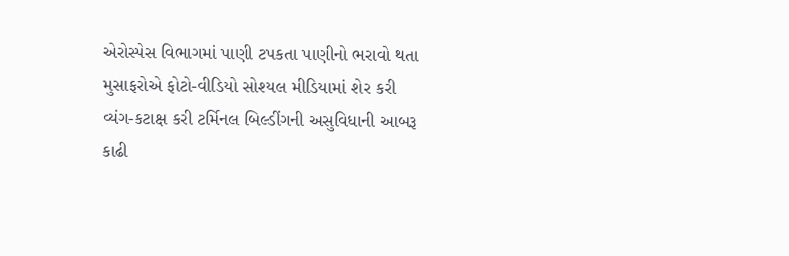એરોસ્પેસ વિભાગમાં પાણી ટપકતા પાણીનો ભરાવો થતા મુસાફરોએ ફોટો-વીડિયો સોશ્યલ મીડિયામાં શેર કરી વ્યંગ-કટાક્ષ કરી ટર્મિનલ બિલ્ડીંગની અસુવિધાની આબરૂ કાઢી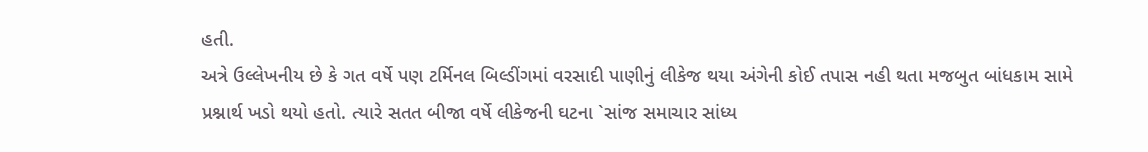હતી.
અત્રે ઉલ્લેખનીય છે કે ગત વર્ષે પણ ટર્મિનલ બિલ્ડીંગમાં વરસાદી પાણીનું લીકેજ થયા અંગેની કોઈ તપાસ નહી થતા મજબુત બાંધકામ સામે પ્રશ્નાર્થ ખડો થયો હતો. ત્યારે સતત બીજા વર્ષે લીકેજની ઘટના `સાંજ સમાચાર સાંધ્ય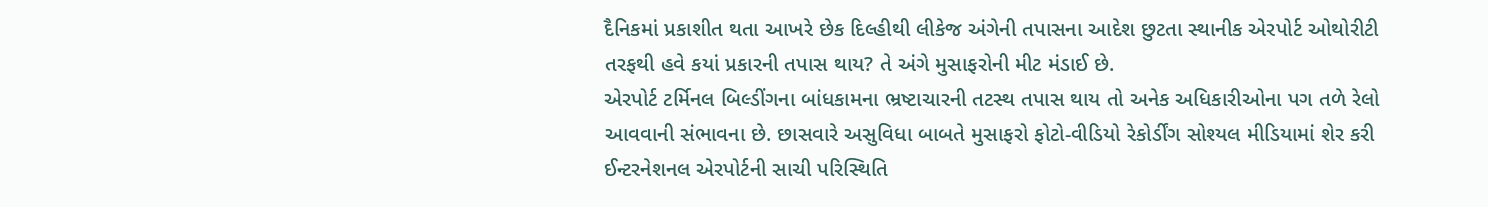દૈનિકમાં પ્રકાશીત થતા આખરે છેક દિલ્હીથી લીકેજ અંગેની તપાસના આદેશ છુટતા સ્થાનીક એરપોર્ટ ઓથોરીટી તરફથી હવે કયાં પ્રકારની તપાસ થાય? તે અંગે મુસાફરોની મીટ મંડાઈ છે.
એરપોર્ટ ટર્મિનલ બિલ્ડીંગના બાંધકામના ભ્રષ્ટાચારની તટસ્થ તપાસ થાય તો અનેક અધિકારીઓના પગ તળે રેલો આવવાની સંભાવના છે. છાસવારે અસુવિધા બાબતે મુસાફરો ફોટો-વીડિયો રેકોર્ડીંગ સોશ્યલ મીડિયામાં શેર કરી ઈન્ટરનેશનલ એરપોર્ટની સાચી પરિસ્થિતિ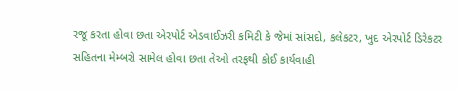રજૂ કરતા હોવા છતા એરપોર્ટ એડવાઈઝરી કમિટી કે જેમાં સાંસદો, કલેકટર, ખુદ એરપોર્ટ ડિરેકટર સહિતના મેમ્બરો સામેલ હોવા છતા તેઓ તરફથી કોઈ કાર્યવાહી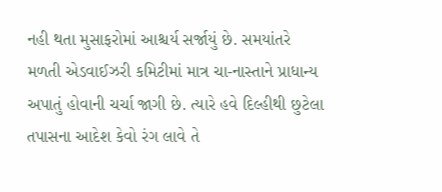નહી થતા મુસાફરોમાં આશ્ચર્ય સર્જાયું છે. સમયાંતરે મળતી એડવાઈઝરી કમિટીમાં માત્ર ચા-નાસ્તાને પ્રાધાન્ય અપાતું હોવાની ચર્ચા જાગી છે. ત્યારે હવે દિલ્હીથી છુટેલા તપાસના આદેશ કેવો રંગ લાવે તે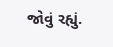જોવું રહ્યું.